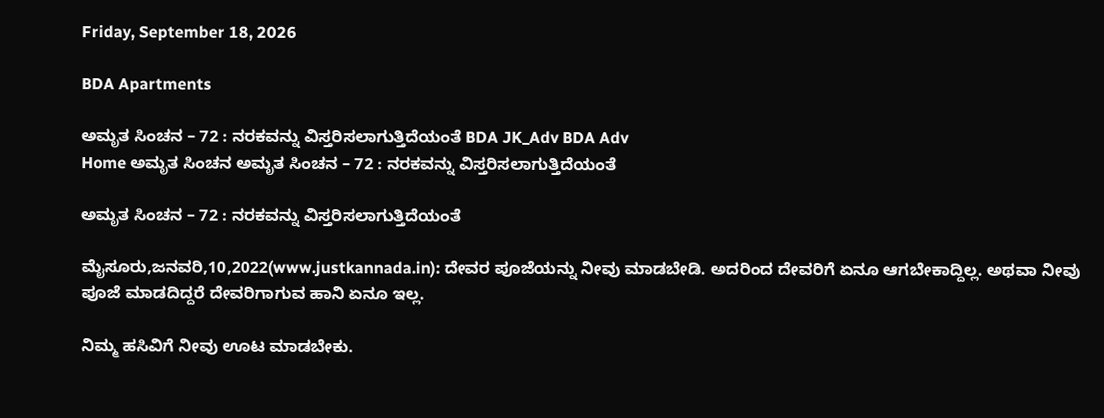Friday, September 18, 2026

BDA Apartments

ಅಮೃತ ಸಿಂಚನ – 72 : ನರಕವನ್ನು ವಿಸ್ತರಿಸಲಾಗುತ್ತಿದೆಯಂತೆ BDA JK_Adv BDA Adv
Home ಅಮೃತ ಸಿಂಚನ ಅಮೃತ ಸಿಂಚನ – 72 : ನರಕವನ್ನು ವಿಸ್ತರಿಸಲಾಗುತ್ತಿದೆಯಂತೆ

ಅಮೃತ ಸಿಂಚನ – 72 : ನರಕವನ್ನು ವಿಸ್ತರಿಸಲಾಗುತ್ತಿದೆಯಂತೆ

ಮೈಸೂರು,ಜನವರಿ,10,2022(www.justkannada.in): ದೇವರ ಪೂಜೆಯನ್ನು ನೀವು ಮಾಡಬೇಡಿ. ಅದರಿಂದ ದೇವರಿಗೆ ಏನೂ ಆಗಬೇಕಾದ್ದಿಲ್ಲ. ಅಥವಾ ನೀವು ಪೂಜೆ ಮಾಡದಿದ್ದರೆ ದೇವರಿಗಾಗುವ ಹಾನಿ ಏನೂ ಇಲ್ಲ.

ನಿಮ್ಮ ಹಸಿವಿಗೆ ನೀವು ಊಟ ಮಾಡಬೇಕು.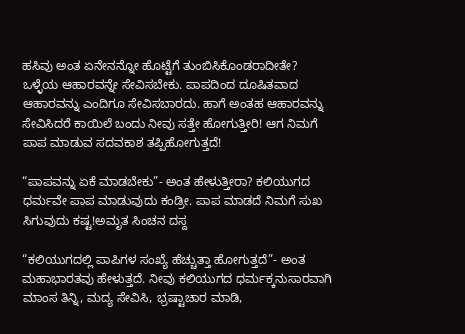ಹಸಿವು ಅಂತ ಏನೇನನ್ನೋ ಹೊಟ್ಟೆಗೆ ತುಂಬಿಸಿಕೊಂಡರಾದೀತೇ? ಒಳ್ಳೆಯ ಆಹಾರವನ್ನೇ ಸೇವಿಸಬೇಕು. ಪಾಪದಿಂದ ದೂಷಿತವಾದ ಆಹಾರವನ್ನು ಎಂದಿಗೂ ಸೇವಿಸಬಾರದು. ಹಾಗೆ ಅಂತಹ ಆಹಾರವನ್ನು ಸೇವಿಸಿದರೆ ಕಾಯಿಲೆ ಬಂದು ನೀವು ಸತ್ತೇ ಹೋಗುತ್ತೀರಿ! ಆಗ ನಿಮಗೆ ಪಾಪ ಮಾಡುವ ಸದವಕಾಶ ತಪ್ಪಿಹೋಗುತ್ತದೆ!

“ಪಾಪವನ್ನು ಏಕೆ ಮಾಡಬೇಕು”- ಅಂತ ಹೇಳುತ್ತೀರಾ? ಕಲಿಯುಗದ ಧರ್ಮವೇ ಪಾಪ ಮಾಡುವುದು ಕಂಡ್ರೀ. ಪಾಪ ಮಾಡದೆ ನಿಮಗೆ ಸುಖ ಸಿಗುವುದು ಕಷ್ಟ!ಅಮೃತ ಸಿಂಚನ ದಸ್ದ

“ಕಲಿಯುಗದಲ್ಲಿ ಪಾಪಿಗಳ ಸಂಖ್ಯೆ ಹೆಚ್ಚುತ್ತಾ ಹೋಗುತ್ತದೆ”- ಅಂತ ಮಹಾಭಾರತವು ಹೇಳುತ್ತದೆ. ನೀವು ಕಲಿಯುಗದ ಧರ್ಮಕ್ಕನುಸಾರವಾಗಿ ಮಾಂಸ ತಿನ್ನಿ, ಮದ್ಯ ಸೇವಿಸಿ, ಭ್ರಷ್ಟಾಚಾರ ಮಾಡಿ,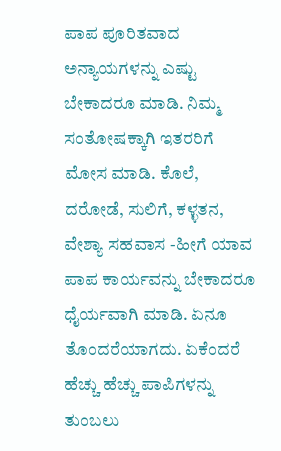ಪಾಪ ಪೂರಿತವಾದ ಅನ್ಯಾಯಗಳನ್ನು ಎಷ್ಟು ಬೇಕಾದರೂ ಮಾಡಿ. ನಿಮ್ಮ ಸಂತೋಷಕ್ಕಾಗಿ ಇತರರಿಗೆ ಮೋಸ ಮಾಡಿ. ಕೊಲೆ, ದರೋಡೆ, ಸುಲಿಗೆ, ಕಳ್ಳತನ, ವೇಶ್ಯಾ ಸಹವಾಸ -ಹೀಗೆ ಯಾವ ಪಾಪ ಕಾರ್ಯವನ್ನು ಬೇಕಾದರೂ ಧೈರ್ಯವಾಗಿ ಮಾಡಿ. ಏನೂ ತೊಂದರೆಯಾಗದು. ಏಕೆಂದರೆ ಹೆಚ್ಚು ಹೆಚ್ಚು ಪಾಪಿಗಳನ್ನು ತುಂಬಲು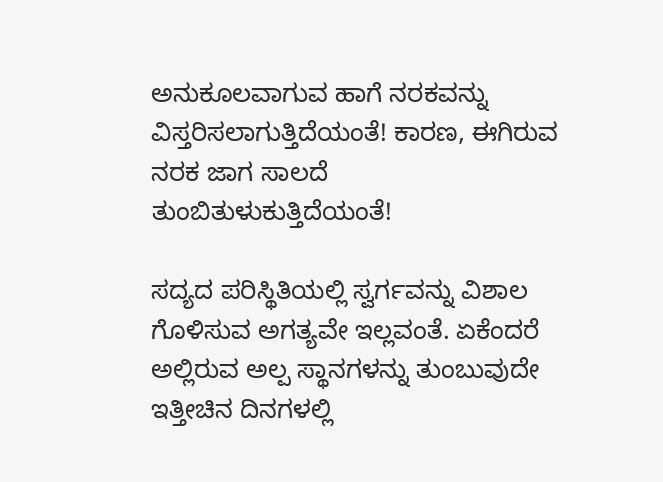ಅನುಕೂಲವಾಗುವ ಹಾಗೆ ನರಕವನ್ನು ವಿಸ್ತರಿಸಲಾಗುತ್ತಿದೆಯಂತೆ! ಕಾರಣ, ಈಗಿರುವ ನರಕ ಜಾಗ ಸಾಲದೆ ತುಂಬಿತುಳುಕುತ್ತಿದೆಯಂತೆ!

ಸದ್ಯದ ಪರಿಸ್ಥಿತಿಯಲ್ಲಿ ಸ್ವರ್ಗವನ್ನು ವಿಶಾಲ ಗೊಳಿಸುವ ಅಗತ್ಯವೇ ಇಲ್ಲವಂತೆ. ಏಕೆಂದರೆ ಅಲ್ಲಿರುವ ಅಲ್ಪ ಸ್ಥಾನಗಳನ್ನು ತುಂಬುವುದೇ ಇತ್ತೀಚಿನ ದಿನಗಳಲ್ಲಿ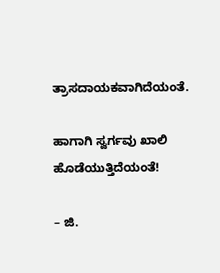ತ್ರಾಸದಾಯಕವಾಗಿದೆಯಂತೆ.

ಹಾಗಾಗಿ ಸ್ವರ್ಗವು ಖಾಲಿ ಹೊಡೆಯುತ್ತಿದೆಯಂತೆ!

– ಜಿ.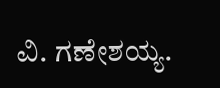ವಿ. ಗಣೇಶಯ್ಯ.